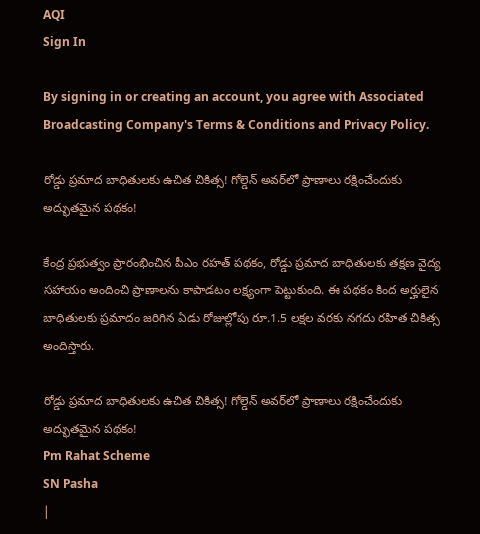AQI
Sign In

By signing in or creating an account, you agree with Associated Broadcasting Company's Terms & Conditions and Privacy Policy.

రోడ్డు ప్రమాద బాధితులకు ఉచిత చికిత్స! గోల్డెన్ అవర్‌లో ప్రాణాలు రక్షించేందుకు అద్భుతమైన పథకం!

కేంద్ర ప్రభుత్వం ప్రారంభించిన పీఎం రహత్ పథకం, రోడ్డు ప్రమాద బాధితులకు తక్షణ వైద్య సహాయం అందించి ప్రాణాలను కాపాడటం లక్ష్యంగా పెట్టుకుంది. ఈ పథకం కింద అర్హులైన బాధితులకు ప్రమాదం జరిగిన ఏడు రోజుల్లోపు రూ.1.5 లక్షల వరకు నగదు రహిత చికిత్స అందిస్తారు.

రోడ్డు ప్రమాద బాధితులకు ఉచిత చికిత్స! గోల్డెన్ అవర్‌లో ప్రాణాలు రక్షించేందుకు అద్భుతమైన పథకం!
Pm Rahat Scheme
SN Pasha
|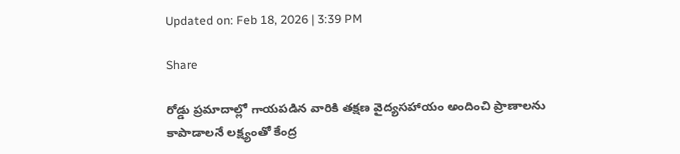Updated on: Feb 18, 2026 | 3:39 PM

Share

రోడ్డు ప్రమాదాల్లో గాయపడిన వారికి తక్షణ వైద్యసహాయం అందించి ప్రాణాలను కాపాడాలనే లక్ష్యంతో కేంద్ర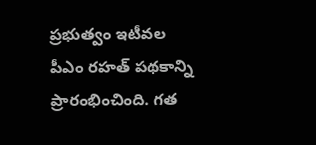ప్రభుత్వం ఇటీవల పీఎం రహత్ పథకాన్ని ప్రారంభించింది. గత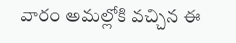వారం అమల్లోకి వచ్చిన ఈ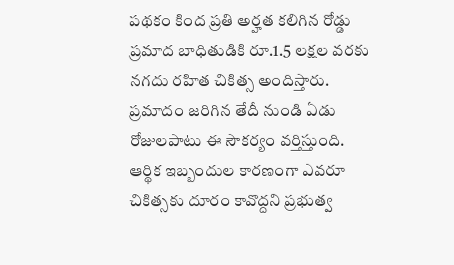పథకం కింద ప్రతి అర్హత కలిగిన రోడ్డు ప్రమాద బాధితుడికి రూ.1.5 లక్షల వరకు నగదు రహిత చికిత్స అందిస్తారు. ప్రమాదం జరిగిన తేదీ నుండి ఏడు రోజులపాటు ఈ సౌకర్యం వర్తిస్తుంది. ఆర్థిక ఇబ్బందుల కారణంగా ఎవరూ చికిత్సకు దూరం కావొద్దని ప్రభుత్వ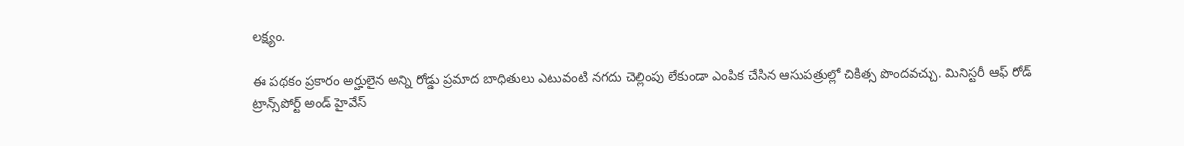లక్ష్యం.

ఈ పథకం ప్రకారం అర్హులైన అన్ని రోడ్డు ప్రమాద బాధితులు ఎటువంటి నగదు చెల్లింపు లేకుండా ఎంపిక చేసిన ఆసుపత్రుల్లో చికిత్స పొందవచ్చు. మినిస్టరీ ఆఫ్‌ రోడ్‌ ట్రాన్స్‌పోర్ట్‌ అండ్‌ హైవేస్‌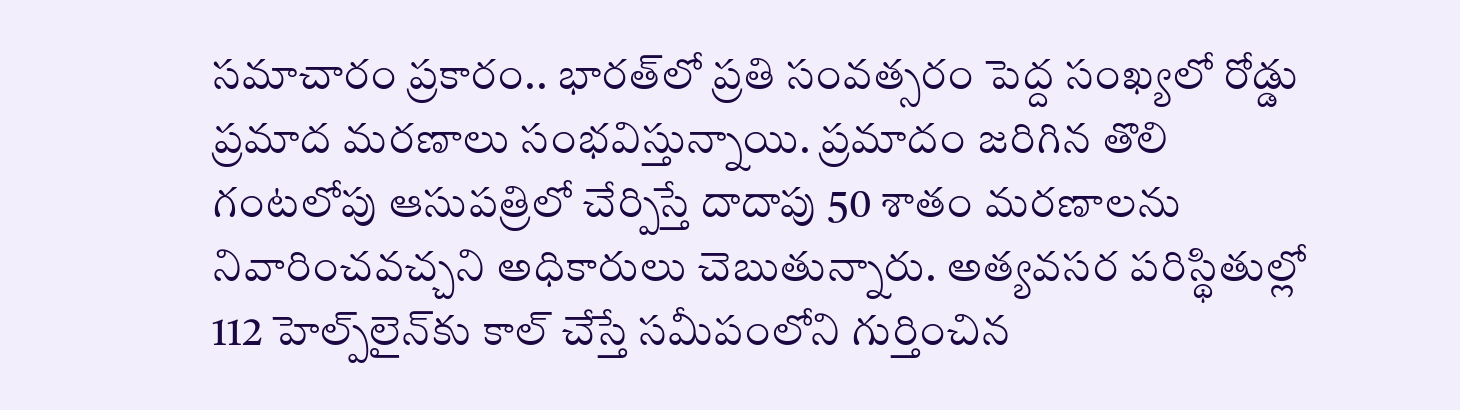సమాచారం ప్రకారం.. భారత్‌లో ప్రతి సంవత్సరం పెద్ద సంఖ్యలో రోడ్డు ప్రమాద మరణాలు సంభవిస్తున్నాయి. ప్రమాదం జరిగిన తొలి గంటలోపు ఆసుపత్రిలో చేర్పిస్తే దాదాపు 50 శాతం మరణాలను నివారించవచ్చని అధికారులు చెబుతున్నారు. అత్యవసర పరిస్థితుల్లో 112 హెల్ప్‌లైన్‌కు కాల్ చేస్తే సమీపంలోని గుర్తించిన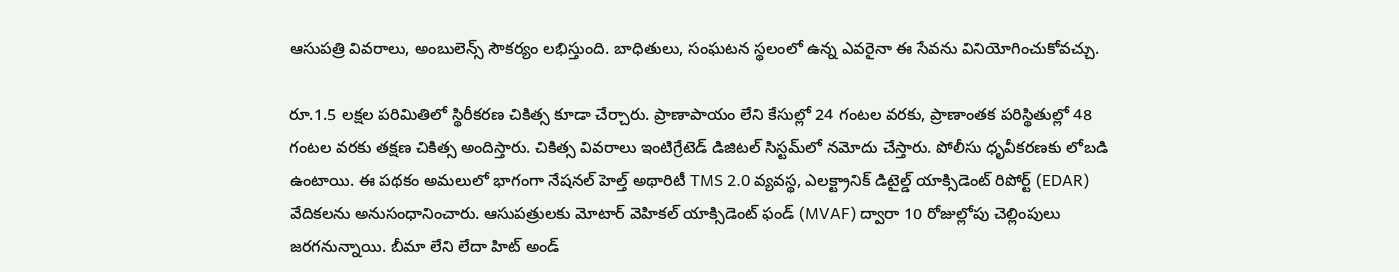ఆసుపత్రి వివరాలు, అంబులెన్స్ సౌకర్యం లభిస్తుంది. బాధితులు, సంఘటన స్థలంలో ఉన్న ఎవరైనా ఈ సేవను వినియోగించుకోవచ్చు.

రూ.1.5 లక్షల పరిమితిలో స్థిరీకరణ చికిత్స కూడా చేర్చారు. ప్రాణాపాయం లేని కేసుల్లో 24 గంటల వరకు, ప్రాణాంతక పరిస్థితుల్లో 48 గంటల వరకు తక్షణ చికిత్స అందిస్తారు. చికిత్స వివరాలు ఇంటిగ్రేటెడ్ డిజిటల్ సిస్టమ్‌లో నమోదు చేస్తారు. పోలీసు ధృవీకరణకు లోబడి ఉంటాయి. ఈ పథకం అమలులో భాగంగా నేషనల్‌ హెల్త్‌ అథారిటీ TMS 2.0 వ్యవస్థ, ఎలక్ట్రానిక్ డిటైల్డ్ యాక్సిడెంట్ రిపోర్ట్ (EDAR) వేదికలను అనుసంధానించారు. ఆసుపత్రులకు మోటార్ వెహికల్ యాక్సిడెంట్ ఫండ్ (MVAF) ద్వారా 10 రోజుల్లోపు చెల్లింపులు జరగనున్నాయి. బీమా లేని లేదా హిట్ అండ్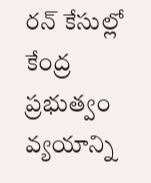రన్ కేసుల్లో కేంద్ర ప్రభుత్వం వ్యయాన్ని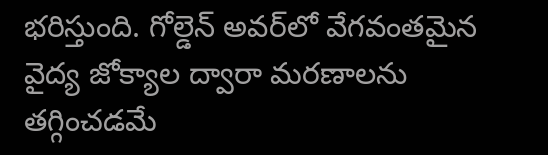భరిస్తుంది. గోల్డెన్ అవర్‌లో వేగవంతమైన వైద్య జోక్యాల ద్వారా మరణాలను తగ్గించడమే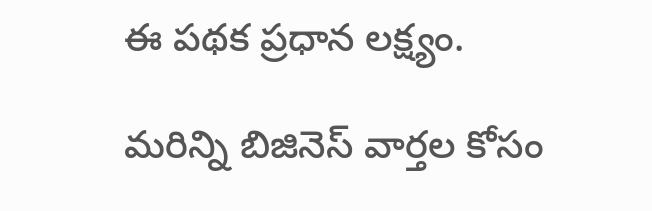ఈ పథక ప్రధాన లక్ష్యం.

మరిన్ని బిజినెస్‌ వార్తల కోసం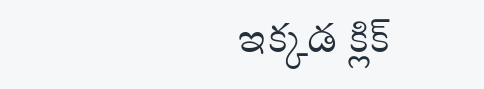ఇక్కడ క్లిక్‌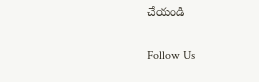చేయండి

Follow Us